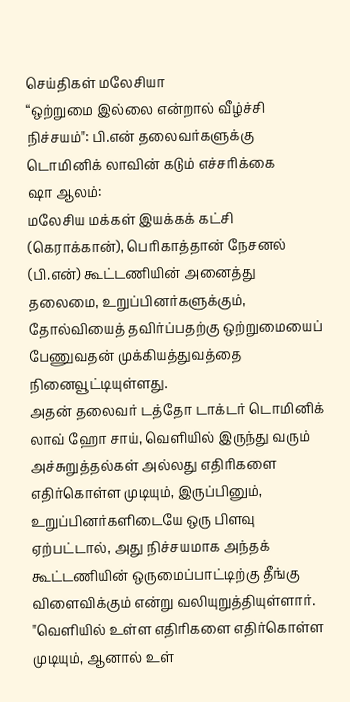செய்திகள் மலேசியா
“ஒற்றுமை இல்லை என்றால் வீழ்ச்சி நிச்சயம்": பி.என் தலைவர்களுக்கு டொமினிக் லாவின் கடும் எச்சரிக்கை
ஷா ஆலம்:
மலேசிய மக்கள் இயக்கக் கட்சி (கெராக்கான்), பெரிகாத்தான் நேசனல் (பி.என்) கூட்டணியின் அனைத்து தலைமை, உறுப்பினர்களுக்கும், தோல்வியைத் தவிர்ப்பதற்கு ஒற்றுமையைப் பேணுவதன் முக்கியத்துவத்தை நினைவூட்டியுள்ளது.
அதன் தலைவர் டத்தோ டாக்டர் டொமினிக் லாவ் ஹோ சாய், வெளியில் இருந்து வரும் அச்சுறுத்தல்கள் அல்லது எதிரிகளை எதிர்கொள்ள முடியும், இருப்பினும், உறுப்பினர்களிடையே ஒரு பிளவு ஏற்பட்டால், அது நிச்சயமாக அந்தக் கூட்டணியின் ஒருமைப்பாட்டிற்கு தீங்கு விளைவிக்கும் என்று வலியுறுத்தியுள்ளார்.
"வெளியில் உள்ள எதிரிகளை எதிர்கொள்ள முடியும், ஆனால் உள்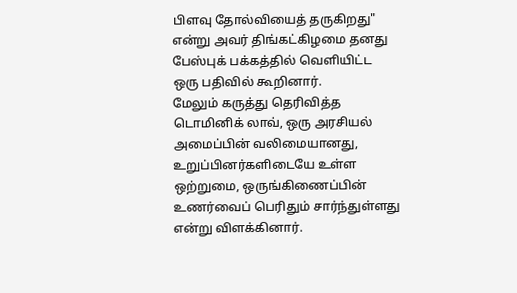பிளவு தோல்வியைத் தருகிறது" என்று அவர் திங்கட்கிழமை தனது பேஸ்புக் பக்கத்தில் வெளியிட்ட ஒரு பதிவில் கூறினார்.
மேலும் கருத்து தெரிவித்த டொமினிக் லாவ், ஒரு அரசியல் அமைப்பின் வலிமையானது, உறுப்பினர்களிடையே உள்ள ஒற்றுமை, ஒருங்கிணைப்பின் உணர்வைப் பெரிதும் சார்ந்துள்ளது என்று விளக்கினார்.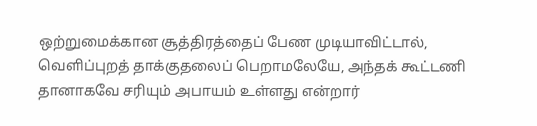ஒற்றுமைக்கான சூத்திரத்தைப் பேண முடியாவிட்டால், வெளிப்புறத் தாக்குதலைப் பெறாமலேயே, அந்தக் கூட்டணி தானாகவே சரியும் அபாயம் உள்ளது என்றார்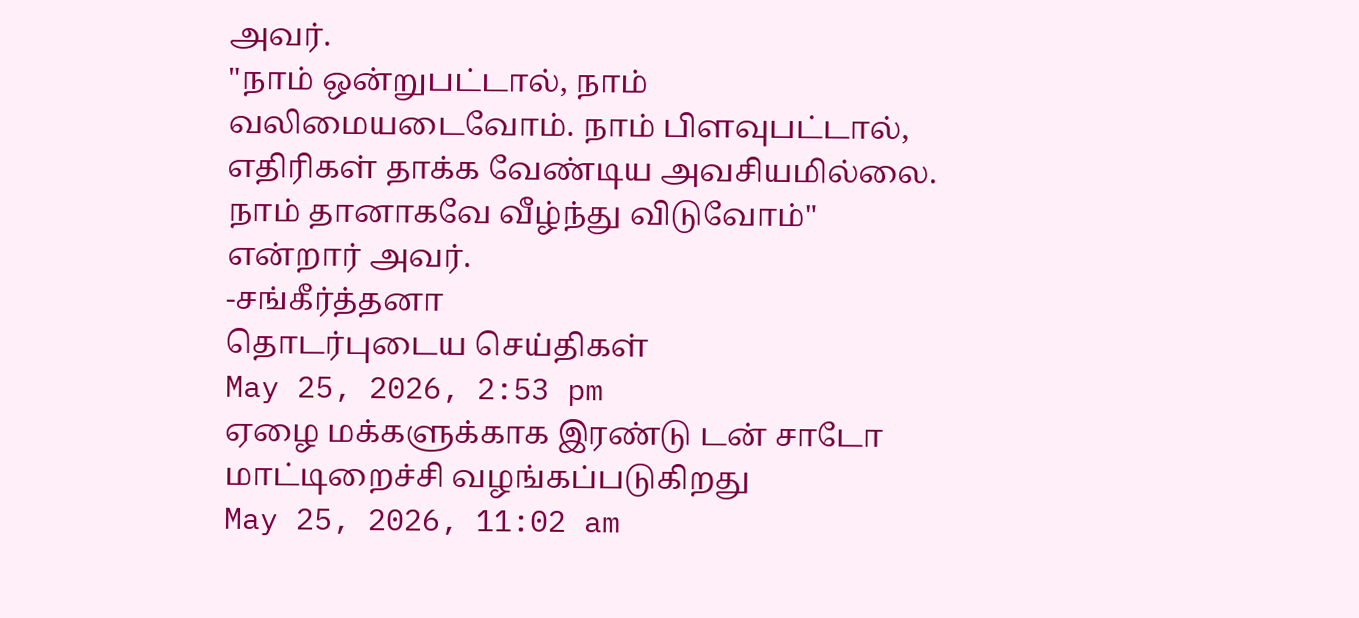அவர்.
"நாம் ஒன்றுபட்டால், நாம் வலிமையடைவோம். நாம் பிளவுபட்டால், எதிரிகள் தாக்க வேண்டிய அவசியமில்லை. நாம் தானாகவே வீழ்ந்து விடுவோம்" என்றார் அவர்.
-சங்கீர்த்தனா
தொடர்புடைய செய்திகள்
May 25, 2026, 2:53 pm
ஏழை மக்களுக்காக இரண்டு டன் சாடோ மாட்டிறைச்சி வழங்கப்படுகிறது
May 25, 2026, 11:02 am